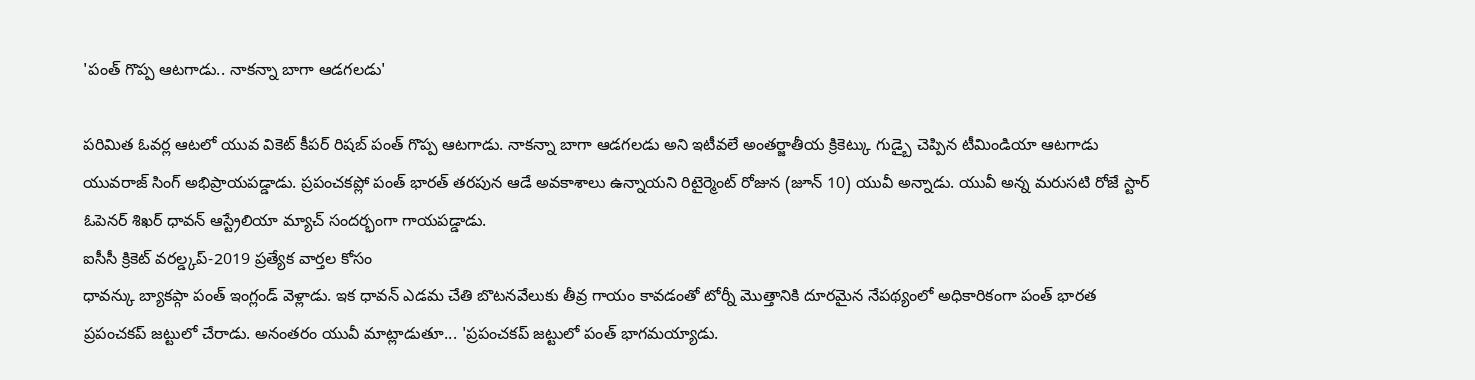'పంత్ గొప్ప ఆటగాడు.. నాకన్నా బాగా ఆడగలడు'

పరిమిత ఓవర్ల ఆటలో యువ వికెట్ కీపర్ రిషబ్ పంత్ గొప్ప ఆటగాడు. నాకన్నా బాగా ఆడగలడు అని ఇటీవలే అంతర్జాతీయ క్రికెట్కు గుడ్బై చెప్పిన టీమిండియా ఆటగాడు యువరాజ్ సింగ్ అభిప్రాయపడ్డాడు. ప్రపంచకప్లో పంత్ భారత్ తరపున ఆడే అవకాశాలు ఉన్నాయని రిటైర్మెంట్ రోజున (జూన్ 10) యువీ అన్నాడు. యువీ అన్న మరుసటి రోజే స్టార్ ఓపెనర్ శిఖర్ ధావన్ ఆస్ట్రేలియా మ్యాచ్ సందర్భంగా గాయపడ్డాడు.
ఐసీసీ క్రికెట్ వరల్డ్కప్-2019 ప్రత్యేక వార్తల కోసం
ధావన్కు బ్యాకప్గా పంత్ ఇంగ్లండ్ వెళ్లాడు. ఇక ధావన్ ఎడమ చేతి బొటనవేలుకు తీవ్ర గాయం కావడంతో టోర్నీ మొత్తానికి దూరమైన నేపథ్యంలో అధికారికంగా పంత్ భారత ప్రపంచకప్ జట్టులో చేరాడు. అనంతరం యువీ మాట్లాడుతూ... 'ప్రపంచకప్ జట్టులో పంత్ భాగమయ్యాడు.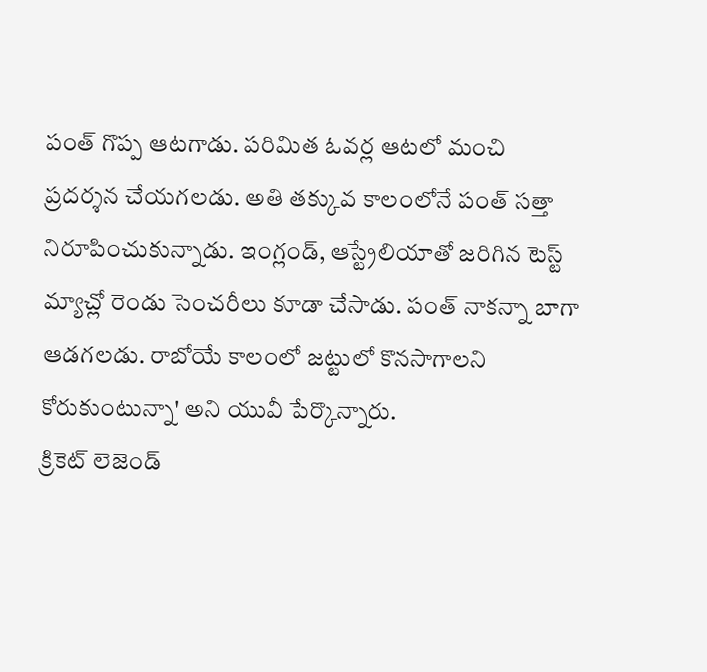పంత్ గొప్ప ఆటగాడు. పరిమిత ఓవర్ల ఆటలో మంచి ప్రదర్శన చేయగలడు. అతి తక్కువ కాలంలోనే పంత్ సత్తా నిరూపించుకున్నాడు. ఇంగ్లండ్, ఆస్ట్రేలియాతో జరిగిన టెస్ట్ మ్యాచ్లో రెండు సెంచరీలు కూడా చేసాడు. పంత్ నాకన్నా బాగా ఆడగలడు. రాబోయే కాలంలో జట్టులో కొనసాగాలని కోరుకుంటున్నా' అని యువీ పేర్కొన్నారు.
క్రికెట్ లెజెండ్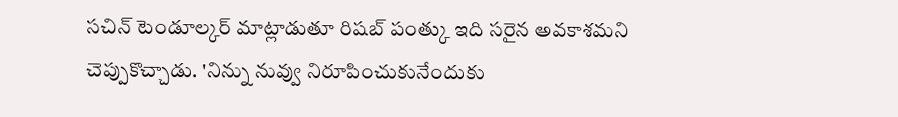సచిన్ టెండూల్కర్ మాట్లాడుతూ రిషబ్ పంత్కు ఇది సరైన అవకాశమని చెప్పుకొచ్చాడు. 'నిన్ను నువ్వు నిరూపించుకునేందుకు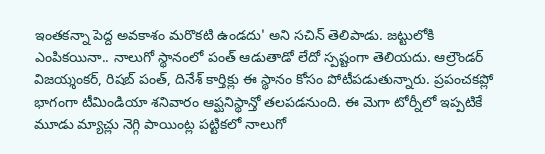ఇంతకన్నా పెద్ద అవకాశం మరొకటి ఉండదు' అని సచిన్ తెలిపాడు. జట్టులోకి ఎంపికయినా.. నాలుగో స్థానంలో పంత్ ఆడుతాడో లేదో స్పష్టంగా తెలియదు. ఆల్రౌండర్ విజయ్శంకర్, రిషబ్ పంత్, దినేశ్ కార్తిక్లు ఈ స్థానం కోసం పోటీపడుతున్నారు. ప్రపంచకప్లో భాగంగా టీమిండియా శనివారం ఆప్ఘనిస్థాన్తో తలపడనుంది. ఈ మెగా టోర్నీలో ఇప్పటికే మూడు మ్యాచ్లు నెగ్గి పాయింట్ల పట్టికలో నాలుగో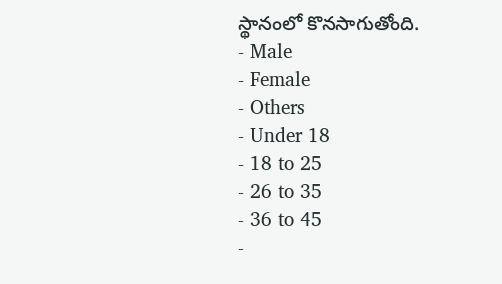స్థానంలో కొనసాగుతోంది.
- Male
- Female
- Others
- Under 18
- 18 to 25
- 26 to 35
- 36 to 45
-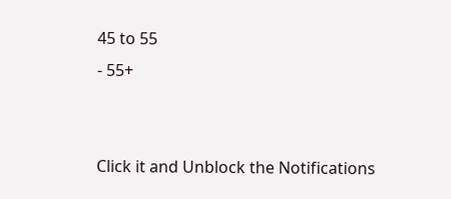45 to 55
- 55+


Click it and Unblock the Notifications